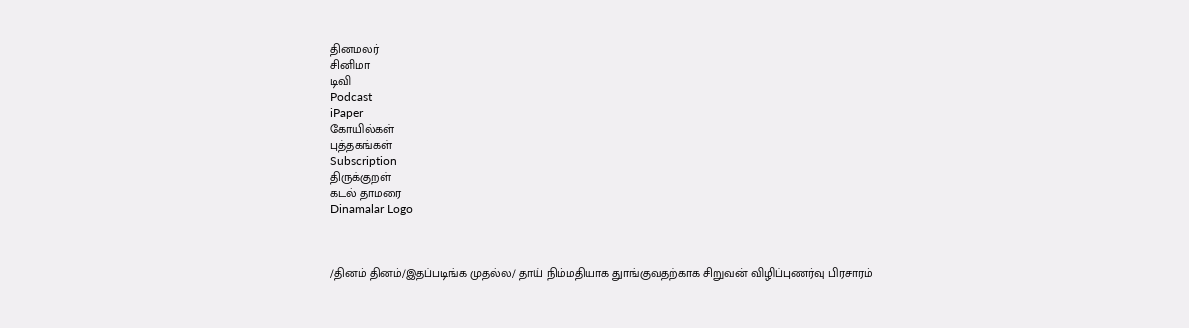தினமலர்
சினிமா
டிவி
Podcast
iPaper
கோயில்கள்
புத்தகங்கள்
Subscription
திருக்குறள்
கடல் தாமரை
Dinamalar Logo



/தினம் தினம்/இதப்படிங்க முதல்ல/ தாய் நிம்மதியாக துாங்குவதற்காக சிறுவன் விழிப்புணர்வு பிரசாரம்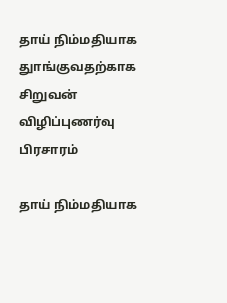தாய் நிம்மதியாக துாங்குவதற்காக சிறுவன் விழிப்புணர்வு பிரசாரம்

தாய் நிம்மதியாக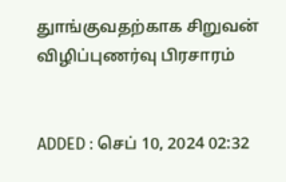துாங்குவதற்காக சிறுவன் விழிப்புணர்வு பிரசாரம்


ADDED : செப் 10, 2024 02:32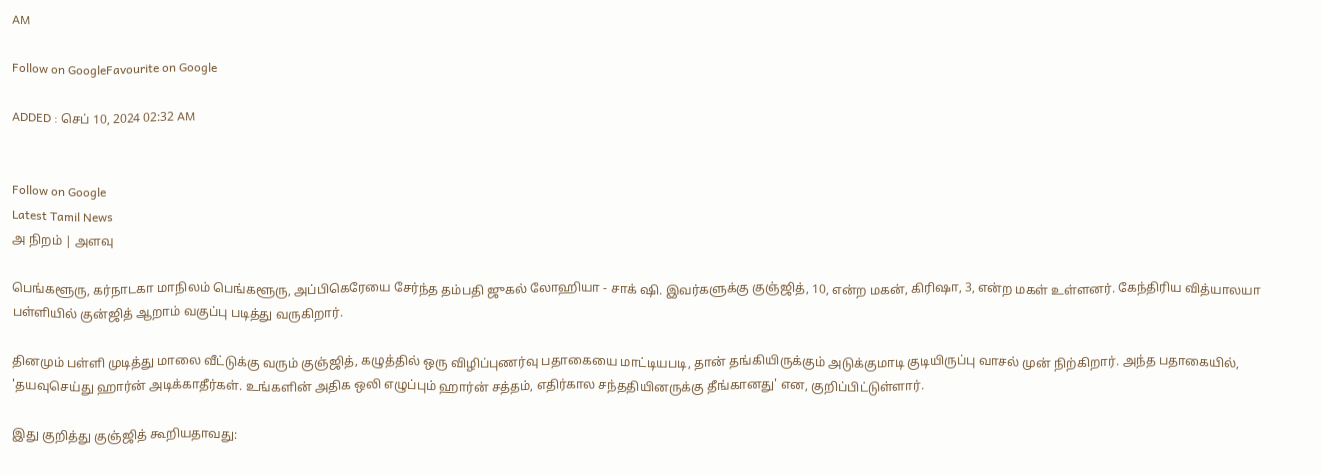AM

Follow on GoogleFavourite on Google

ADDED : செப் 10, 2024 02:32 AM


Follow on Google
Latest Tamil News
அ நிறம் | அளவு

பெங்களூரு, கர்நாடகா மாநிலம் பெங்களூரு, அப்பிகெரேயை சேர்ந்த தம்பதி ஜுகல் லோஹியா - சாக் ஷி. இவர்களுக்கு குஞ்ஜித், 10, என்ற மகன், கிரிஷா, 3, என்ற மகள் உள்ளனர். கேந்திரிய வித்யாலயா பள்ளியில் குன்ஜித் ஆறாம் வகுப்பு படித்து வருகிறார்.

தினமும் பள்ளி முடித்து மாலை வீட்டுக்கு வரும் குஞ்ஜித், கழுத்தில் ஒரு விழிப்புணர்வு பதாகையை மாட்டியபடி, தான் தங்கியிருக்கும் அடுக்குமாடி குடியிருப்பு வாசல் முன் நிற்கிறார். அந்த பதாகையில், 'தயவுசெய்து ஹார்ன் அடிக்காதீர்கள். உங்களின் அதிக ஒலி எழுப்பும் ஹார்ன் சத்தம், எதிர்கால சந்ததியினருக்கு தீங்கானது' என, குறிப்பிட்டுள்ளார்.

இது குறித்து குஞ்ஜித் கூறியதாவது: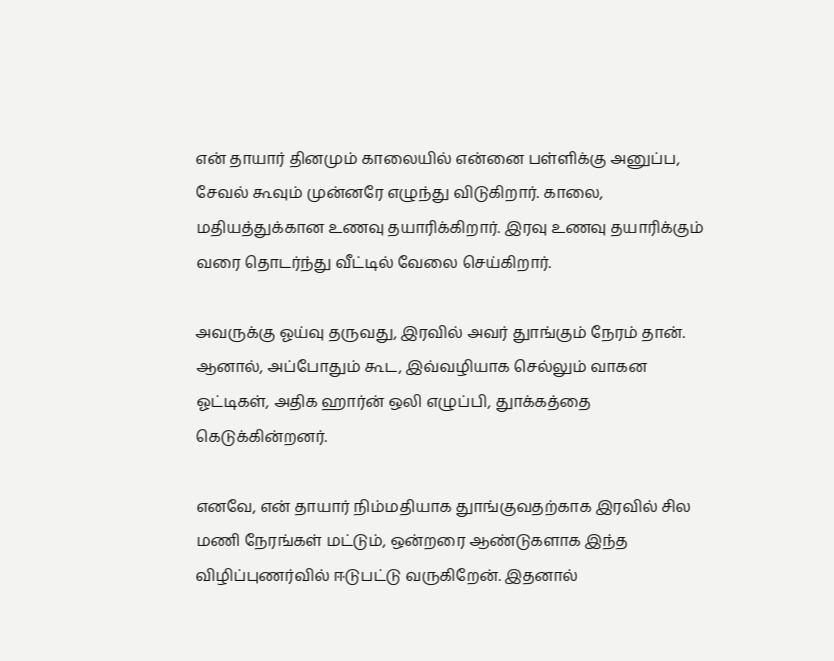என் தாயார் தினமும் காலையில் என்னை பள்ளிக்கு அனுப்ப, சேவல் கூவும் முன்னரே எழுந்து விடுகிறார். காலை, மதியத்துக்கான உணவு தயாரிக்கிறார். இரவு உணவு தயாரிக்கும் வரை தொடர்ந்து வீட்டில் வேலை செய்கிறார்.

அவருக்கு ஓய்வு தருவது, இரவில் அவர் துாங்கும் நேரம் தான். ஆனால், அப்போதும் கூட, இவ்வழியாக செல்லும் வாகன ஓட்டிகள், அதிக ஹார்ன் ஒலி எழுப்பி, துாக்கத்தை கெடுக்கின்றனர்.

எனவே, என் தாயார் நிம்மதியாக துாங்குவதற்காக இரவில் சில மணி நேரங்கள் மட்டும், ஒன்றரை ஆண்டுகளாக இந்த விழிப்புணர்வில் ஈடுபட்டு வருகிறேன். இதனால்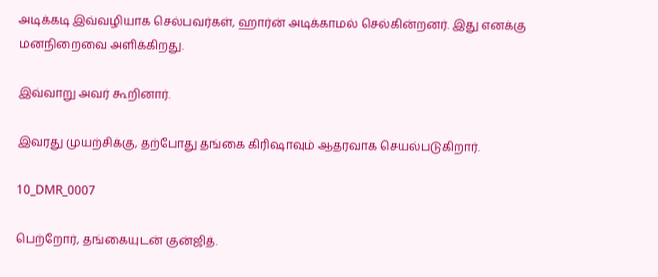அடிக்கடி இவ்வழியாக செல்பவர்கள், ஹார்ன் அடிக்காமல் செல்கின்றனர். இது எனக்கு மனநிறைவை அளிக்கிறது.

இவ்வாறு அவர் கூறினார்.

இவரது முயற்சிக்கு, தற்போது தங்கை கிரிஷாவும் ஆதரவாக செயல்படுகிறார்.

10_DMR_0007

பெற்றோர், தங்கையுடன் குன்ஜித்.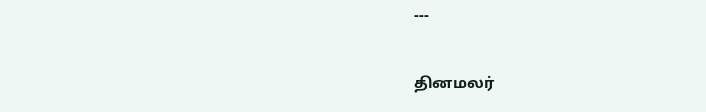---

தினமலர்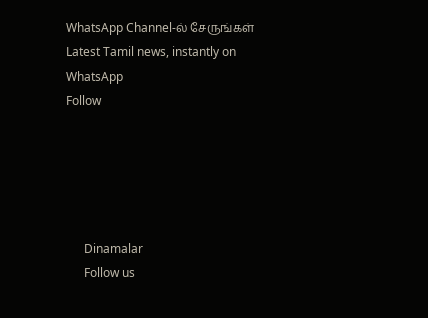WhatsApp Channel-ல் சேருங்கள்
Latest Tamil news, instantly on WhatsApp
Follow





      Dinamalar
      Follow us